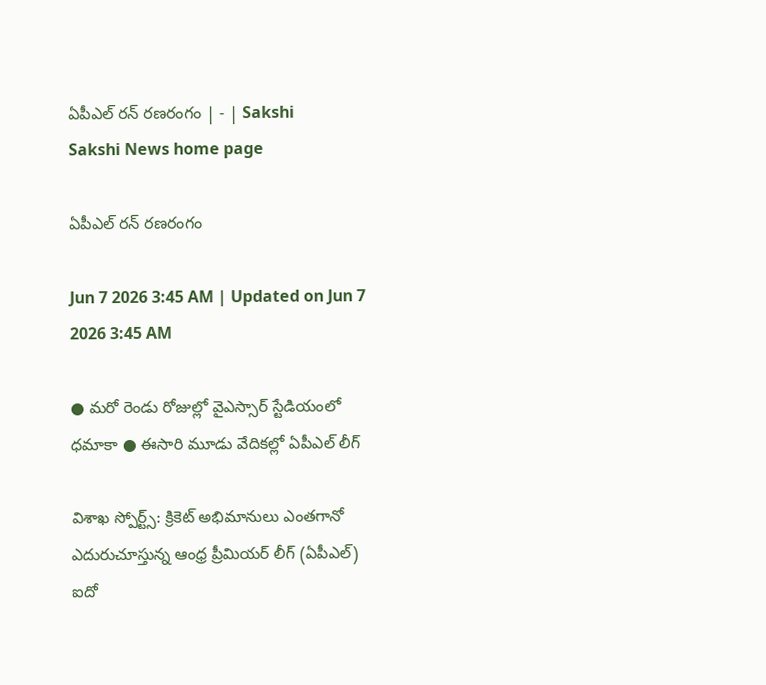ఏపీఎల్‌ రన్‌ రణరంగం | - | Sakshi
Sakshi News home page

ఏపీఎల్‌ రన్‌ రణరంగం

Jun 7 2026 3:45 AM | Updated on Jun 7 2026 3:45 AM

● మరో రెండు రోజుల్లో వైఎస్సార్‌ స్టేడియంలో ధమాకా ● ఈసారి మూడు వేదికల్లో ఏపీఎల్‌ లీగ్‌

విశాఖ స్పోర్ట్స్‌: క్రికెట్‌ అభిమానులు ఎంతగానో ఎదురుచూస్తున్న ఆంధ్ర ప్రీమియర్‌ లీగ్‌ (ఏపీఎల్‌) ఐదో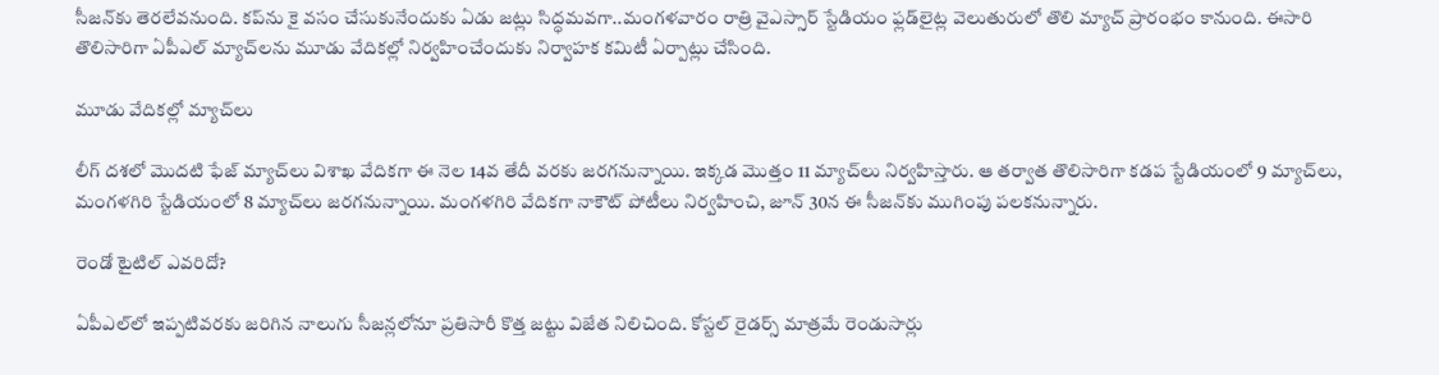సీజన్‌కు తెరలేవనుంది. కప్‌ను కై వసం చేసుకునేందుకు ఏడు జట్లు సిద్ధమవగా..మంగళవారం రాత్రి వైఎస్సార్‌ స్టేడియం ఫ్లడ్‌లైట్ల వెలుతురులో తొలి మ్యాచ్‌ ప్రారంభం కానుంది. ఈసారి తొలిసారిగా ఏపీఎల్‌ మ్యాచ్‌లను మూడు వేదికల్లో నిర్వహించేందుకు నిర్వాహక కమిటీ ఏర్పాట్లు చేసింది.

మూడు వేదికల్లో మ్యాచ్‌లు

లీగ్‌ దశలో మొదటి ఫేజ్‌ మ్యాచ్‌లు విశాఖ వేదికగా ఈ నెల 14వ తేదీ వరకు జరగనున్నాయి. ఇక్కడ మొత్తం 11 మ్యాచ్‌లు నిర్వహిస్తారు. ఆ తర్వాత తొలిసారిగా కడప స్టేడియంలో 9 మ్యాచ్‌లు, మంగళగిరి స్టేడియంలో 8 మ్యాచ్‌లు జరగనున్నాయి. మంగళగిరి వేదికగా నాకౌట్‌ పోటీలు నిర్వహించి, జూన్‌ 30న ఈ సీజన్‌కు ముగింపు పలకనున్నారు.

రెండో టైటిల్‌ ఎవరిదో?

ఏపీఎల్‌లో ఇప్పటివరకు జరిగిన నాలుగు సీజన్లలోనూ ప్రతిసారీ కొత్త జట్టు విజేత నిలిచింది. కోస్టల్‌ రైడర్స్‌ మాత్రమే రెండుసార్లు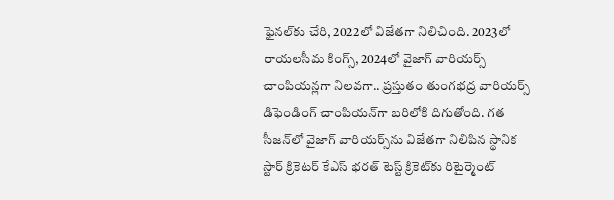ఫైనల్‌కు చేరి, 2022లో విజేతగా నిలిచింది. 2023లో రాయలసీమ కింగ్స్‌, 2024లో వైజాగ్‌ వారియర్స్‌ చాంపియన్లగా నిలవగా.. ప్రస్తుతం తుంగభద్ర వారియర్స్‌ డిఫెండింగ్‌ చాంపియన్‌గా బరిలోకి దిగుతోంది. గత సీజన్‌లో వైజాగ్‌ వారియర్స్‌ను విజేతగా నిలిపిన స్థానిక స్టార్‌ క్రికెటర్‌ కేఎస్‌ భరత్‌ టెస్ట్‌ క్రికెట్‌కు రిటైర్మెంట్‌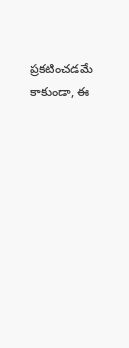ప్రకటించడమే కాకుండా, ఈ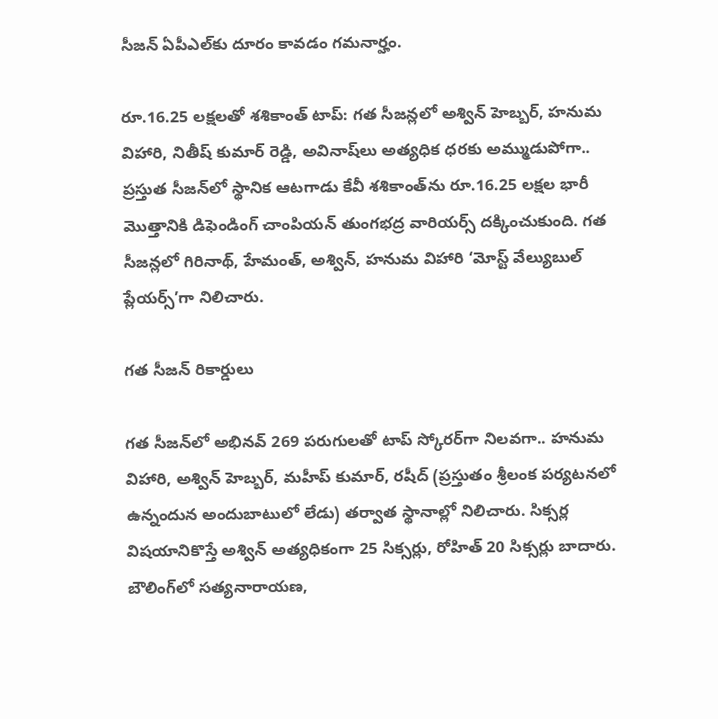సీజన్‌ ఏపీఎల్‌కు దూరం కావడం గమనార్హం.

రూ.16.25 లక్షలతో శశికాంత్‌ టాప్‌: గత సీజన్లలో అశ్విన్‌ హెబ్బర్‌, హనుమ విహారి, నితీష్‌ కుమార్‌ రెడ్డి, అవినాష్‌లు అత్యధిక ధరకు అమ్ముడుపోగా.. ప్రస్తుత సీజన్‌లో స్థానిక ఆటగాడు కేవీ శశికాంత్‌ను రూ.16.25 లక్షల భారీ మొత్తానికి డిఫెండింగ్‌ చాంపియన్‌ తుంగభద్ర వారియర్స్‌ దక్కించుకుంది. గత సీజన్లలో గిరినాథ్‌, హేమంత్‌, అశ్విన్‌, హనుమ విహారి ‘మోస్ట్‌ వేల్యుబుల్‌ ప్లేయర్స్‌’గా నిలిచారు.

గత సీజన్‌ రికార్డులు

గత సీజన్‌లో అభినవ్‌ 269 పరుగులతో టాప్‌ స్కోరర్‌గా నిలవగా.. హనుమ విహారి, అశ్విన్‌ హెబ్బర్‌, మహీప్‌ కుమార్‌, రషీద్‌ (ప్రస్తుతం శ్రీలంక పర్యటనలో ఉన్నందున అందుబాటులో లేడు) తర్వాత స్థానాల్లో నిలిచారు. సిక్సర్ల విషయానికొస్తే అశ్విన్‌ అత్యధికంగా 25 సిక్సర్లు, రోహిత్‌ 20 సిక్సర్లు బాదారు. బౌలింగ్‌లో సత్యనారాయణ,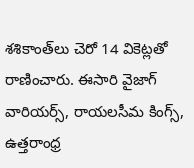శశికాంత్‌లు చెరో 14 వికెట్లతో రాణించారు. ఈసారి వైజాగ్‌ వారియర్స్‌, రాయలసీమ కింగ్స్‌, ఉత్తరాంధ్ర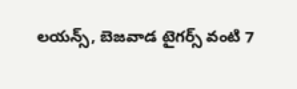లయన్స్‌, బెజవాడ టైగర్స్‌ వంటి 7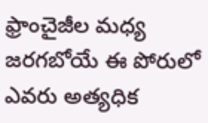ఫ్రాంచైజీల మధ్య జరగబోయే ఈ పోరులో ఎవరు అత్యధిక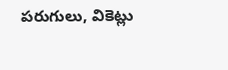పరుగులు, వికెట్లు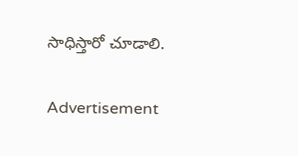సాధిస్తారో చూడాలి.

Advertisement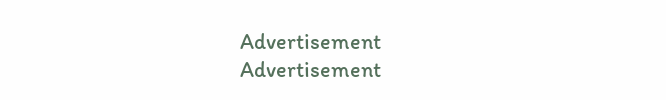Advertisement
Advertisement